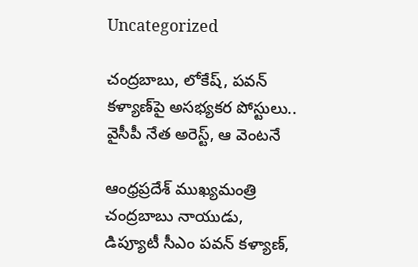Uncategorized

చంద్రబాబు, లోకేష్, పవన్ కళ్యాణ్‌పై అసభ్యకర పోస్టులు.. వైసీపీ నేత అరెస్ట్, ఆ వెంటనే

ఆంధ్రప్రదేశ్ ముఖ్యమంత్రి చంద్రబాబు నాయుడు, డిప్యూటీ సీఎం పవన్ కళ్యాణ్,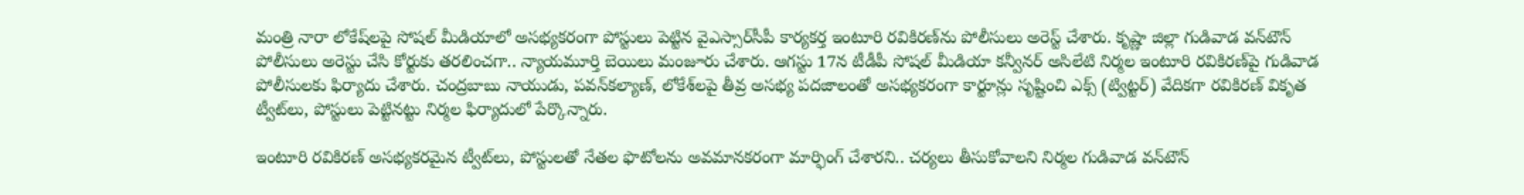మంత్రి నారా లోకేష్‌లపై సోషల్‌ మీడియాలో అసభ్యకరంగా పోస్టులు పెట్టిన వైఎస్సార్‌సీపీ కార్యకర్త ఇంటూరి రవికిరణ్‌ను పోలీసులు అరెస్ట్ చేశారు. కృష్ణా జిల్లా గుడివాడ వన్‌టౌన్‌ పోలీసులు అరెస్టు చేసి కోర్టుకు తరలించగా.. న్యాయమూర్తి బెయిలు మంజూరు చేశారు. ఆగస్టు 17న టీడీపీ సోషల్‌ మీడియా కన్వీనర్‌ అసిలేటి నిర్మల ఇంటూరి రవికిరణ్‌పై గుడివాడ పోలీసులకు ఫిర్యాదు చేశారు. చంద్రబాబు నాయుడు, పవన్‌కల్యాణ్, లోకేశ్‌లపై తీవ్ర అసభ్య పదజాలంతో అసభ్యకరంగా కార్టూన్లు సృష్టించి ఎక్స్ (ట్విట్టర్) వేదికగా రవికిరణ్‌ వికృత ట్వీట్‌లు, పోస్టులు పెట్టినట్టు నిర్మల ఫిర్యాదులో పేర్కొన్నారు.

ఇంటూరి రవికిరణ్ అసభ్యకరమైన ట్వీట్‌లు, పోస్టులతో నేతల ఫొటోలను అవమానకరంగా మార్ఫింగ్‌ చేశారని.. చర్యలు తీసుకోవాలని నిర్మల గుడివాడ వన్‌టౌన్‌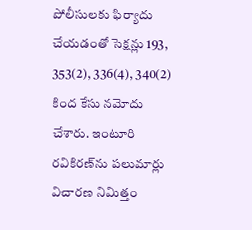పోలీసులకు ఫిర్యాదు చేయడంతో సెక్షన్లు 193, 353(2), 336(4), 340(2) కింద కేసు నమోదు చేశారు. ఇంటూరి రవికిరణ్‌ను పలుమార్లు విచారణ నిమిత్తం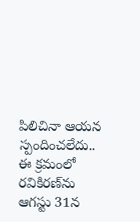పిలిచినా ఆయన స్పందించలేదు.. ఈ క్రమంలో రవికిరణ్‌ను ఆగస్టు 31న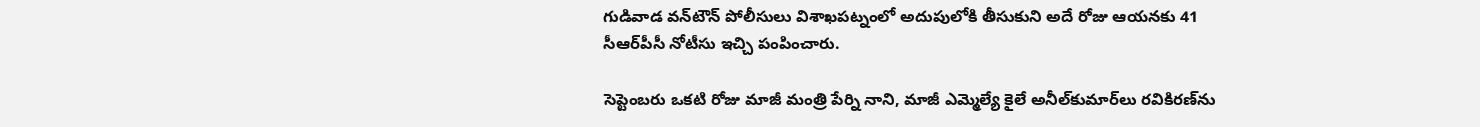గుడివాడ వన్‌టౌన్‌ పోలీసులు విశాఖపట్నంలో అదుపులోకి తీసుకుని అదే రోజు ఆయనకు 41 సీఆర్‌పీసీ నోటీసు ఇచ్చి పంపించారు.

సెప్టెంబరు ఒకటి రోజు మాజీ మంత్రి పేర్ని నాని, మాజీ ఎమ్మెల్యే కైలే అనీల్‌కుమార్‌లు రవికిరణ్‌ను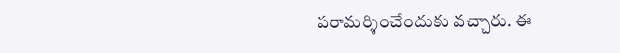పరామర్శించేందుకు వచ్చారు. ఈ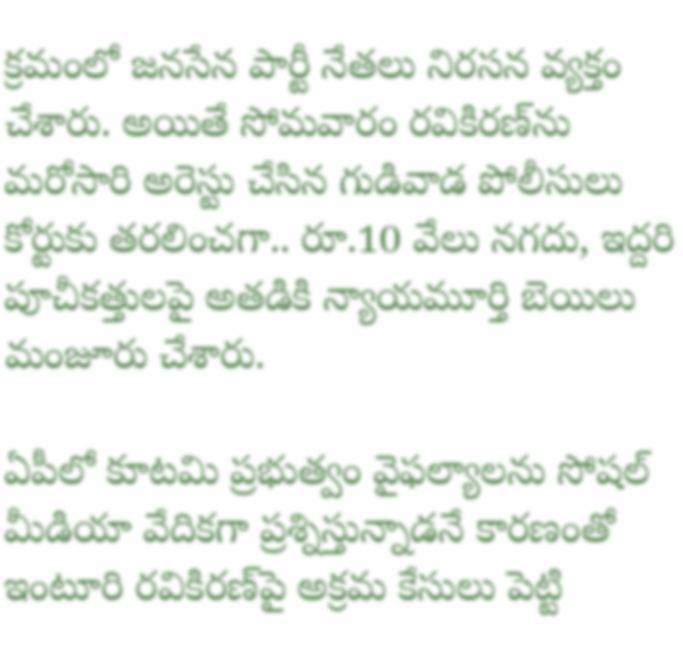క్రమంలో జనసేన పార్టీ నేతలు నిరసన వ్యక్తం చేశారు. అయితే సోమవారం రవికిరణ్‌ను మరోసారి అరెస్టు చేసిన గుడివాడ పోలీసులు కోర్టుకు తరలించగా.. రూ.10 వేలు నగదు, ఇద్దరి పూచీకత్తులపై అతడికి న్యాయమూర్తి బెయిలు మంజూరు చేశారు.

ఏపీలో కూటమి ప్రభుత్వం వైఫల్యాలను సోషల్ మీడియా వేదిక‌గా ప్రశ్నిస్తున్నాడనే కారణంతో ఇంటూరి రవికిరణ్‌పై అక్రమ కేసులు పెట్టి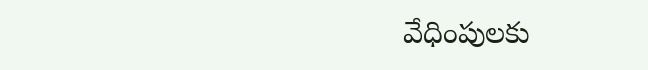వేధింపుల‌కు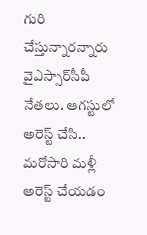గురి చేస్తున్నారన్నారు వైఎస్సార్‌సీపీ నేతలు. ఆగస్టులో అరెస్ట్ చేసి.. మరోసారి మళ్లీ అరెస్ట్ చేయడం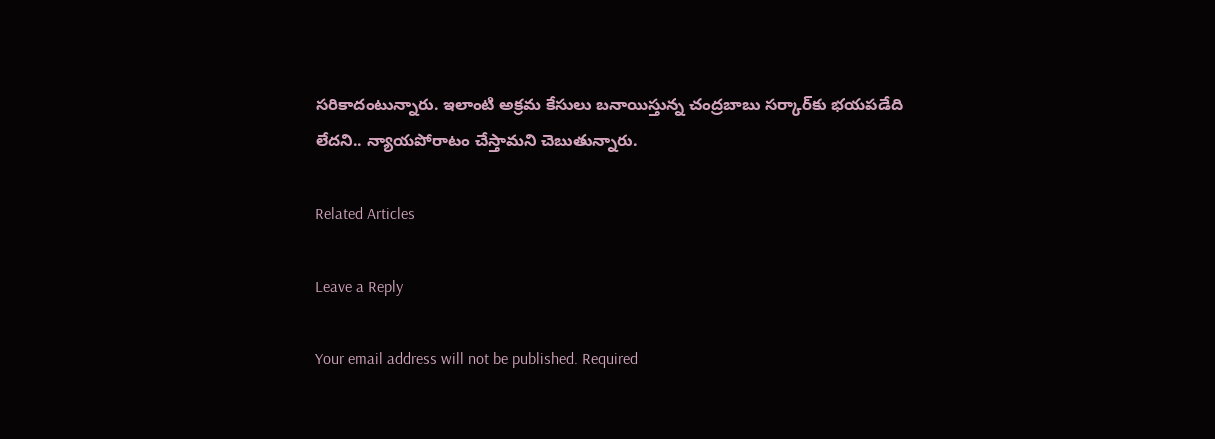సరికాదంటున్నారు. ఇలాంటి అక్రమ కేసులు బనాయిస్తున్న చంద్ర‌బాబు స‌ర్కార్‌కు భ‌య‌ప‌డేది లేద‌ని.. న్యాయ‌పోరాటం చేస్తామ‌ని చెబుతున్నారు.

Related Articles

Leave a Reply

Your email address will not be published. Required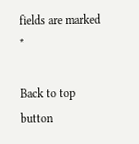fields are marked *

Back to top button